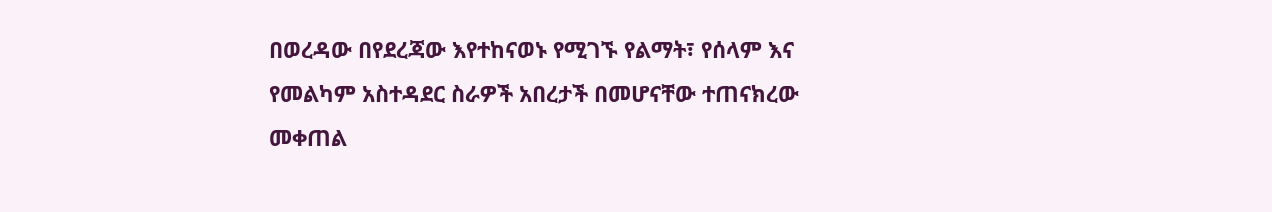በወረዳው በየደረጃው እየተከናወኑ የሚገኙ የልማት፣ የሰላም እና የመልካም አስተዳደር ስራዎች አበረታች በመሆናቸው ተጠናክረው መቀጠል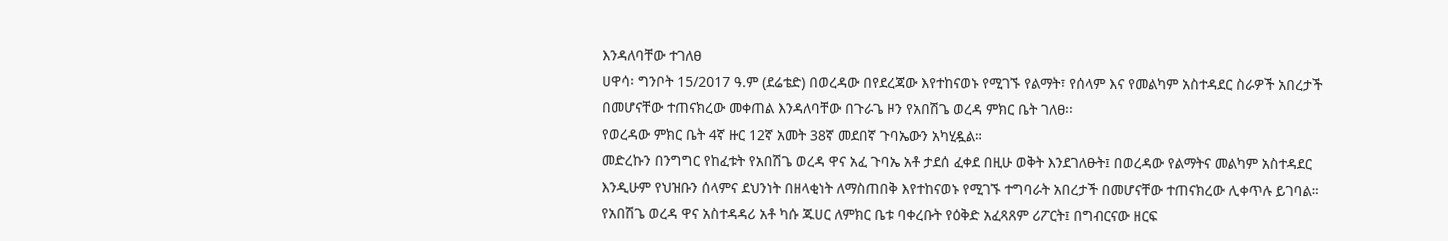እንዳለባቸው ተገለፀ
ሀዋሳ፡ ግንቦት 15/2017 ዓ.ም (ደሬቴድ) በወረዳው በየደረጃው እየተከናወኑ የሚገኙ የልማት፣ የሰላም እና የመልካም አስተዳደር ስራዎች አበረታች በመሆናቸው ተጠናክረው መቀጠል እንዳለባቸው በጉራጌ ዞን የአበሽጌ ወረዳ ምክር ቤት ገለፀ፡፡
የወረዳው ምክር ቤት 4ኛ ዙር 12ኛ አመት 38ኛ መደበኛ ጉባኤውን አካሂዷል።
መድረኩን በንግግር የከፈቱት የአበሽጌ ወረዳ ዋና አፈ ጉባኤ አቶ ታደሰ ፈቀደ በዚሁ ወቅት እንደገለፁት፤ በወረዳው የልማትና መልካም አስተዳደር እንዲሁም የህዝቡን ሰላምና ደህንነት በዘላቂነት ለማስጠበቅ እየተከናወኑ የሚገኙ ተግባራት አበረታች በመሆናቸው ተጠናክረው ሊቀጥሉ ይገባል።
የአበሽጌ ወረዳ ዋና አስተዳዳሪ አቶ ካሱ ጁሀር ለምክር ቤቱ ባቀረቡት የዕቅድ አፈጻጸም ሪፖርት፤ በግብርናው ዘርፍ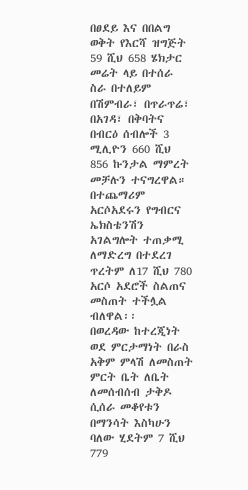በፀደይ እና በበልግ ወቅት የእርሻ ዝግጅት 59 ሺህ 658 ሄክታር መሬት ላይ በተሰራ ስራ በተለይም በሽምብራ፣ በጥራጥሬ፣ በአገዳ፣ በቅባትና በብርዕ ሰብሎች 3 ሚሊዮን 660 ሺህ 856 ኩንታል ማምረት መቻሉን ተናግረዋል።
በተጨማሪም አርሶአደሩን የግብርና ኤክስቴንሽን አገልግሎት ተጠቃሚ ለማድረግ በተደረገ ጥረትም ለ17 ሺህ 780 አርሶ አደሮች ስልጠና መስጠት ተችሏል ብለዋል፡፡
በወረዳው ከተረጂነት ወደ ምርታማነት በራስ አቅም ምላሽ ለመስጠት ምርት ቤት ለቤት ለመሰብሰብ ታቅዶ ሲሰራ መቆየቱን በማንሳት እስካሁን ባለው ሂደትም 7 ሺህ 779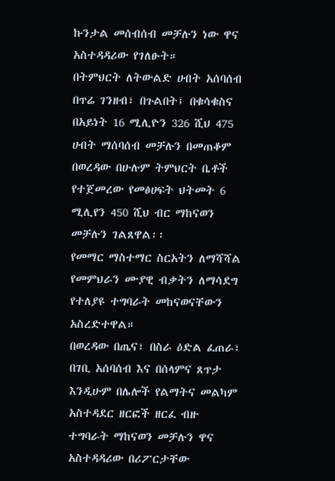ኩንታል መሰብሰብ መቻሉን ነው ዋና አስተዳዳሪው የገለፁት።
በትምህርት ለትውልድ ሀብት አሰባሰብ በጥሬ ገንዘብ፣ በጉልበት፤ በቁሳቁስና በአይነት 16 ሚሊዮን 326 ሺህ 475 ሀብት ማሰባሰብ መቻሉን በመጠቆም በወረዳው በሁሉም ትምህርት ቤቶች የተጀመረው የመፅሀፍት ህትመት 6 ሚሊየን 450 ሺህ ብር ማከናወን መቻሉን ገልጸዋል፡፡
የመማር ማስተማር ስርአትን ለማሻሻል የመምህራን ሙያዊ ብቃትን ለማሳደግ የተለያዩ ተግባራት መከናወናቸውን አስረድተዋል።
በወረዳው በጤና፣ በስራ ዕድል ፈጠራ፣ በገቢ አሰባሰብ እና በሰላምና ጸጥታ እንዲሁም በሌሎች የልማትና መልካም አስተዳደር ዘርፎች ዘርፈ ብዙ ተግባራት ማከናወን መቻሉን ዋና አስተዳዳሪው በሪፖርታቸው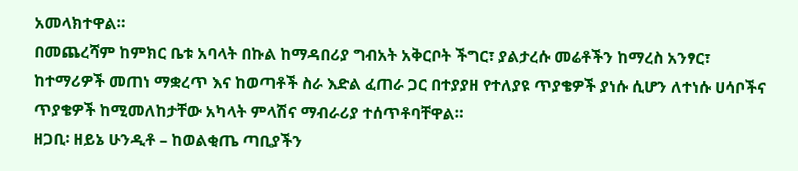አመላክተዋል።
በመጨረሻም ከምክር ቤቱ አባላት በኩል ከማዳበሪያ ግብአት አቅርቦት ችግር፣ ያልታረሱ መሬቶችን ከማረስ አንፃር፣ ከተማሪዎች መጠነ ማቋረጥ እና ከወጣቶች ስራ እድል ፈጠራ ጋር በተያያዘ የተለያዩ ጥያቄዎች ያነሱ ሲሆን ለተነሱ ሀሳቦችና ጥያቄዎች ከሚመለከታቸው አካላት ምላሽና ማብራሪያ ተሰጥቶባቸዋል።
ዘጋቢ፡ ዘይኔ ሁንዲቶ – ከወልቂጤ ጣቢያችን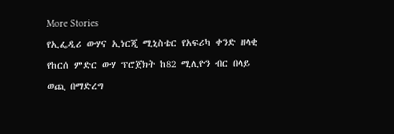More Stories
የኢፌዲሪ ውሃና ኢነርጂ ሚኒስቴር የአፍሪካ ቀንድ ዘላቂ የከርሰ ምድር ውሃ ፕሮጀክት ከ82 ሚሊዮን ብር በላይ ወጪ በማድረግ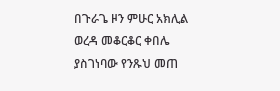በጉራጌ ዞን ምሁር አክሊል ወረዳ መቆርቆር ቀበሌ ያስገነባው የንጹህ መጠ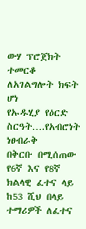ውሃ ፕሮጀክት ተመርቆ ለአገልግሎት ክፍት ሆነ
የኡዱሂያ የዕርድ ስርዓት….የአብሮነት ነፀብራቅ
በቅርቡ በሚሰጠው የ6ኛ እና የ8ኛ ክልላዊ ፈተና ላይ ከ53 ሺህ በላይ ተማሪዎች ለፈተና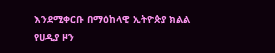እንደሚቀርቡ በማዕከላዊ ኢትዮጵያ ክልል የሀዲያ ዞን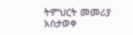ትምህርት መመሪያ አስታወቀ